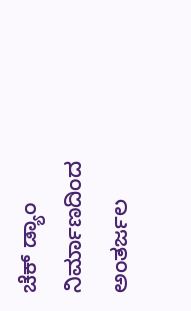ಚೆಕ್ ಡ್ಯಾಂ ನಿರ್ಮಾಣದಿಂದ ಅಂತರ್ಜಲ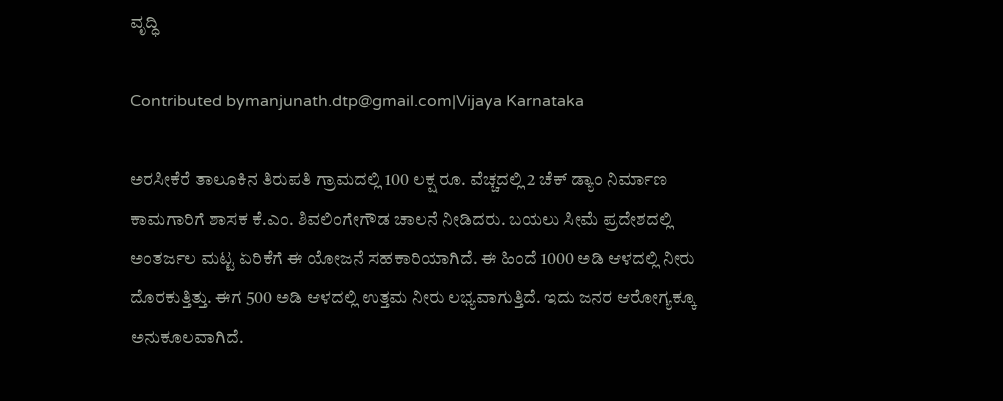ವೃದ್ಧಿ

Contributed bymanjunath.dtp@gmail.com|Vijaya Karnataka

ಅರಸೀಕೆರೆ ತಾಲೂಕಿನ ತಿರುಪತಿ ಗ್ರಾಮದಲ್ಲಿ 100 ಲಕ್ಷ ರೂ. ವೆಚ್ಚದಲ್ಲಿ 2 ಚೆಕ್‌ ಡ್ಯಾಂ ನಿರ್ಮಾಣ ಕಾಮಗಾರಿಗೆ ಶಾಸಕ ಕೆ.ಎಂ. ಶಿವಲಿಂಗೇಗೌಡ ಚಾಲನೆ ನೀಡಿದರು. ಬಯಲು ಸೀಮೆ ಪ್ರದೇಶದಲ್ಲಿ ಅಂತರ್ಜಲ ಮಟ್ಟ ಏರಿಕೆಗೆ ಈ ಯೋಜನೆ ಸಹಕಾರಿಯಾಗಿದೆ. ಈ ಹಿಂದೆ 1000 ಅಡಿ ಆಳದಲ್ಲಿ ನೀರು ದೊರಕುತ್ತಿತ್ತು. ಈಗ 500 ಅಡಿ ಆಳದಲ್ಲಿ ಉತ್ತಮ ನೀರು ಲಭ್ಯವಾಗುತ್ತಿದೆ. ಇದು ಜನರ ಆರೋಗ್ಯಕ್ಕೂ ಅನುಕೂಲವಾಗಿದೆ.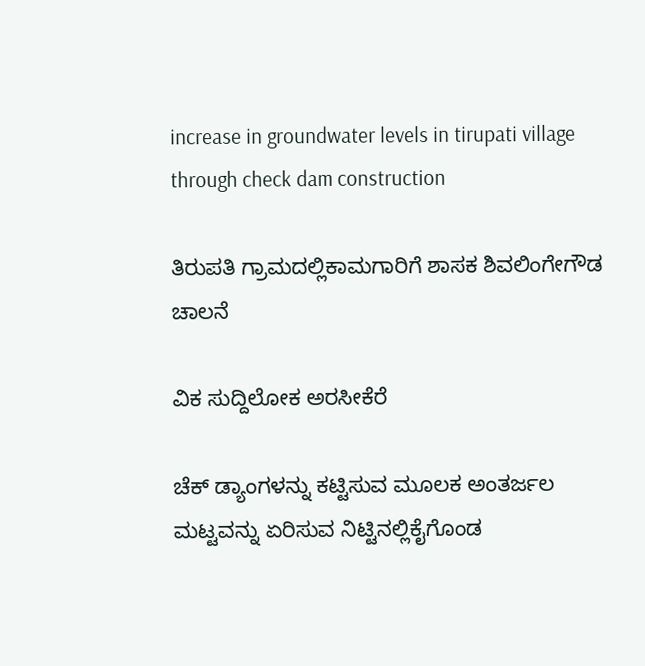increase in groundwater levels in tirupati village through check dam construction

ತಿರುಪತಿ ಗ್ರಾಮದಲ್ಲಿಕಾಮಗಾರಿಗೆ ಶಾಸಕ ಶಿವಲಿಂಗೇಗೌಡ ಚಾಲನೆ

ವಿಕ ಸುದ್ದಿಲೋಕ ಅರಸೀಕೆರೆ

ಚೆಕ್ ಡ್ಯಾಂಗಳನ್ನು ಕಟ್ಟಿಸುವ ಮೂಲಕ ಅಂತರ್ಜಲ ಮಟ್ಟವನ್ನು ಏರಿಸುವ ನಿಟ್ಟಿನಲ್ಲಿಕೈಗೊಂಡ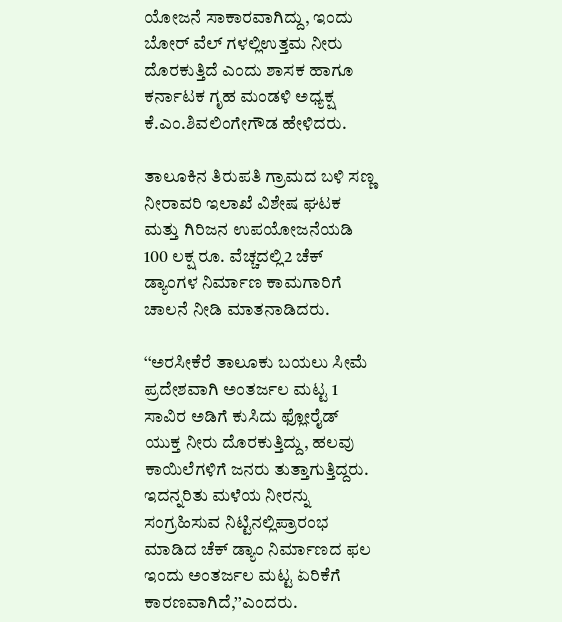ಯೋಜನೆ ಸಾಕಾರವಾಗಿದ್ದು, ಇಂದು ಬೋರ್ ವೆಲ್ ಗಳಲ್ಲಿಉತ್ತಮ ನೀರು ದೊರಕುತ್ತಿದೆ ಎಂದು ಶಾಸಕ ಹಾಗೂ ಕರ್ನಾಟಕ ಗೃಹ ಮಂಡಳಿ ಅಧ್ಯಕ್ಷ ಕೆ.ಎಂ.ಶಿವಲಿಂಗೇಗೌಡ ಹೇಳಿದರು.

ತಾಲೂಕಿನ ತಿರುಪತಿ ಗ್ರಾಮದ ಬಳಿ ಸಣ್ಣ ನೀರಾವರಿ ಇಲಾಖೆ ವಿಶೇಷ ಘಟಕ ಮತ್ತು ಗಿರಿಜನ ಉಪಯೋಜನೆಯಡಿ 100 ಲಕ್ಷ ರೂ. ವೆಚ್ಚದಲ್ಲಿ2 ಚೆಕ್ ಡ್ಯಾಂಗಳ ನಿರ್ಮಾಣ ಕಾಮಗಾರಿಗೆ ಚಾಲನೆ ನೀಡಿ ಮಾತನಾಡಿದರು.

‘‘ಅರಸೀಕೆರೆ ತಾಲೂಕು ಬಯಲು ಸೀಮೆ ಪ್ರದೇಶವಾಗಿ ಅಂತರ್ಜಲ ಮಟ್ಟ 1 ಸಾವಿರ ಅಡಿಗೆ ಕುಸಿದು ಫ್ಲೋರೈಡ್ ಯುಕ್ತ ನೀರು ದೊರಕುತ್ತಿದ್ದು, ಹಲವು ಕಾಯಿಲೆಗಳಿಗೆ ಜನರು ತುತ್ತಾಗುತ್ತಿದ್ದರು. ಇದನ್ನರಿತು ಮಳೆಯ ನೀರನ್ನು ಸಂಗ್ರಹಿಸುವ ನಿಟ್ಟಿನಲ್ಲಿಪ್ರಾರಂಭ ಮಾಡಿದ ಚೆಕ್ ಡ್ಯಾಂ ನಿರ್ಮಾಣದ ಫಲ ಇಂದು ಅಂತರ್ಜಲ ಮಟ್ಟ ಏರಿಕೆಗೆ ಕಾರಣವಾಗಿದೆ,’’ಎಂದರು.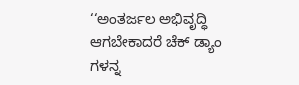‘‘ಅಂತರ್ಜಲ ಅಭಿವೃದ್ಧಿ ಆಗಬೇಕಾದರೆ ಚೆಕ್ ಡ್ಯಾಂ ಗಳನ್ನ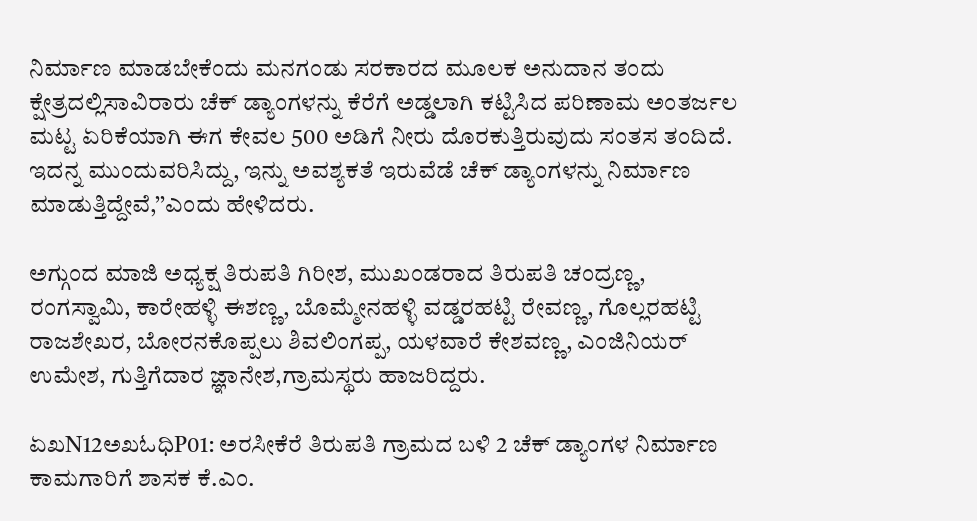ನಿರ್ಮಾಣ ಮಾಡಬೇಕೆಂದು ಮನಗಂಡು ಸರಕಾರದ ಮೂಲಕ ಅನುದಾನ ತಂದು ಕ್ಷೇತ್ರದಲ್ಲಿಸಾವಿರಾರು ಚೆಕ್ ಡ್ಯಾಂಗಳನ್ನು ಕೆರೆಗೆ ಅಡ್ಡಲಾಗಿ ಕಟ್ಟಿಸಿದ ಪರಿಣಾಮ ಅಂತರ್ಜಲ ಮಟ್ಟ ಏರಿಕೆಯಾಗಿ ಈಗ ಕೇವಲ 500 ಅಡಿಗೆ ನೀರು ದೊರಕುತ್ತಿರುವುದು ಸಂತಸ ತಂದಿದೆ. ಇದನ್ನ ಮುಂದುವರಿಸಿದ್ದು, ಇನ್ನು ಅವಶ್ಯಕತೆ ಇರುವೆಡೆ ಚೆಕ್ ಡ್ಯಾಂಗಳನ್ನು ನಿರ್ಮಾಣ ಮಾಡುತ್ತಿದ್ದೇವೆ,’’ಎಂದು ಹೇಳಿದರು.

ಅಗ್ಗುಂದ ಮಾಜಿ ಅಧ್ಯಕ್ಷ ತಿರುಪತಿ ಗಿರೀಶ, ಮುಖಂಡರಾದ ತಿರುಪತಿ ಚಂದ್ರಣ್ಣ, ರಂಗಸ್ವಾಮಿ, ಕಾರೇಹಳ್ಳಿ ಈಶಣ್ಣ, ಬೊಮ್ಮೇನಹಳ್ಳಿ ವಡ್ಡರಹಟ್ಟಿ ರೇವಣ್ಣ, ಗೊಲ್ಲರಹಟ್ಟಿ ರಾಜಶೇಖರ, ಬೋರನಕೊಪ್ಪಲು ಶಿವಲಿಂಗಪ್ಪ, ಯಳವಾರೆ ಕೇಶವಣ್ಣ, ಎಂಜಿನಿಯರ್ ಉಮೇಶ, ಗುತ್ತಿಗೆದಾರ ಜ್ಞಾನೇಶ,ಗ್ರಾಮಸ್ಥರು ಹಾಜರಿದ್ದರು.

ಏಖN12ಅಖಓಧಿP01: ಅರಸೀಕೆರೆ ತಿರುಪತಿ ಗ್ರಾಮದ ಬಳಿ 2 ಚೆಕ್ ಡ್ಯಾಂಗಳ ನಿರ್ಮಾಣ ಕಾಮಗಾರಿಗೆ ಶಾಸಕ ಕೆ.ಎಂ.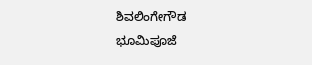ಶಿವಲಿಂಗೇಗೌಡ ಭೂಮಿಪೂಜೆ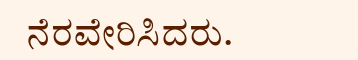ನೆರವೇರಿಸಿದರು.